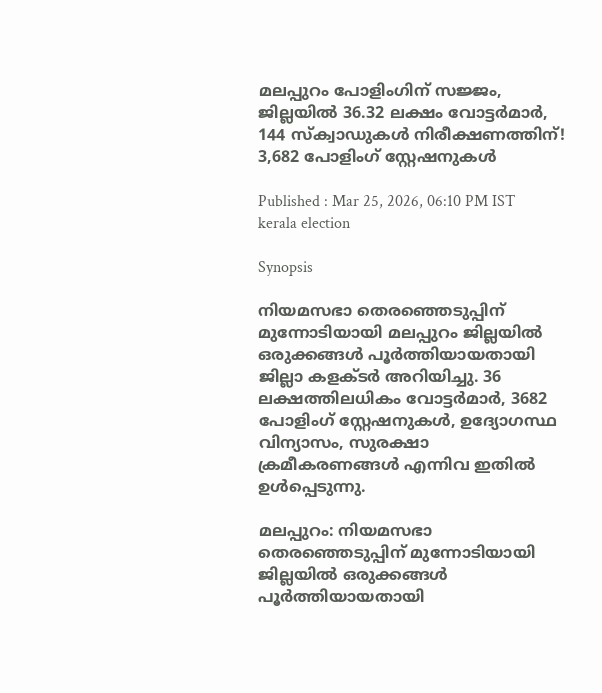മലപ്പുറം പോളിംഗിന് സജ്ജം, ജില്ലയിൽ 36.32 ലക്ഷം വോട്ടർമാർ, 144 സ്ക്വാഡുകൾ നിരീക്ഷണത്തിന്! 3,682 പോളിംഗ് സ്റ്റേഷനുകൾ

Published : Mar 25, 2026, 06:10 PM IST
kerala election

Synopsis

നിയമസഭാ തെരഞ്ഞെടുപ്പിന് മുന്നോടിയായി മലപ്പുറം ജില്ലയിൽ ഒരുക്കങ്ങൾ പൂർത്തിയായതായി ജില്ലാ കളക്ടർ അറിയിച്ചു. 36 ലക്ഷത്തിലധികം വോട്ടർമാർ, 3682 പോളിംഗ് സ്റ്റേഷനുകൾ, ഉദ്യോഗസ്ഥ വിന്യാസം, സുരക്ഷാ ക്രമീകരണങ്ങൾ എന്നിവ ഇതിൽ ഉൾപ്പെടുന്നു.

മലപ്പുറം: നിയമസഭാ തെരഞ്ഞെടുപ്പിന് മുന്നോടിയായി ജില്ലയില്‍ ഒരുക്കങ്ങള്‍ പൂര്‍ത്തിയായതായി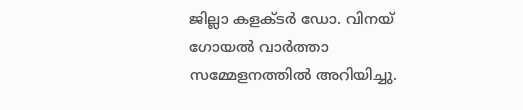ജില്ലാ കളക്ടര്‍ ഡോ. വിനയ് ഗോയല്‍ വാര്‍ത്താ സമ്മേളനത്തില്‍ അറിയിച്ചു.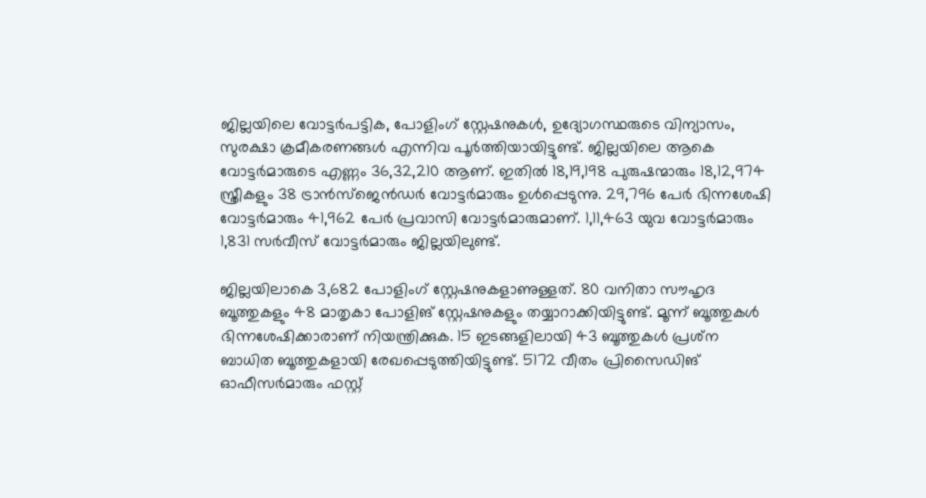ജില്ലയിലെ വോട്ടര്‍പട്ടിക, പോളിംഗ് സ്റ്റേഷനുകള്‍, ഉദ്യോഗസ്ഥരുടെ വിന്യാസം, സുരക്ഷാ ക്രമീകരണങ്ങള്‍ എന്നിവ പൂര്‍ത്തിയായിട്ടുണ്ട്. ജില്ലയിലെ ആകെ വോട്ടര്‍മാരുടെ എണ്ണം 36,32,210 ആണ്. ഇതില്‍ 18,19,198 പുരുഷന്മാരും 18,12,974 സ്ത്രീകളും 38 ട്രാന്‍സ്ജെന്‍ഡര്‍ വോട്ടര്‍മാരും ഉള്‍പ്പെടുന്നു. 29,796 പേര്‍ ഭിന്നശേഷി വോട്ടര്‍മാരും 41,962 പേര്‍ പ്രവാസി വോട്ടര്‍മാരുമാണ്. 1,11,463 യുവ വോട്ടര്‍മാരും 1,831 സര്‍വീസ് വോട്ടര്‍മാരും ജില്ലയിലുണ്ട്.

ജില്ലയിലാകെ 3,682 പോളിംഗ് സ്റ്റേഷനുകളാണുള്ളത്. 80 വനിതാ സൗഹൃദ ബൂത്തുകളും 48 മാതൃകാ പോളിങ് സ്റ്റേഷനുകളും തയ്യാറാക്കിയിട്ടുണ്ട്. മൂന്ന് ബൂത്തുകള്‍ ഭിന്നശേഷിക്കാരാണ് നിയന്ത്രിക്കുക. 15 ഇടങ്ങളിലായി 43 ബൂത്തുകള്‍ പ്രശ്‌ന ബാധിത ബൂത്തുകളായി രേഖപ്പെടുത്തിയിട്ടുണ്ട്. 5172 വീതം പ്രിസൈഡിങ് ഓഫീസര്‍മാരും ഫസ്റ്റ്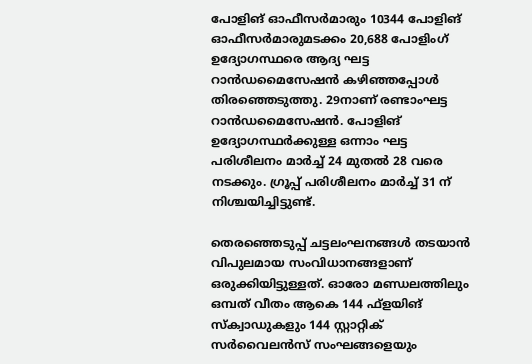പോളിങ് ഓഫീസര്‍മാരും 10344 പോളിങ് ഓഫീസര്‍മാരുമടക്കം 20,688 പോളിംഗ് ഉദ്യോഗസ്ഥരെ ആദ്യ ഘട്ട റാന്‍ഡമൈസേഷന്‍ കഴിഞ്ഞപ്പോള്‍ തിരഞ്ഞെടുത്തു. 29നാണ് രണ്ടാംഘട്ട റാന്‍ഡമൈസേഷന്‍. പോളിങ് ഉദ്യോഗസ്ഥര്‍ക്കുള്ള ഒന്നാം ഘട്ട പരിശീലനം മാര്‍ച്ച് 24 മുതല്‍ 28 വരെ നടക്കും. ഗ്രൂപ്പ് പരിശീലനം മാര്‍ച്ച് 31 ന് നിശ്ചയിച്ചിട്ടുണ്ട്.

തെരഞ്ഞെടുപ്പ് ചട്ടലംഘനങ്ങള്‍ തടയാന്‍ വിപുലമായ സംവിധാനങ്ങളാണ് ഒരുക്കിയിട്ടുള്ളത്. ഓരോ മണ്ഡലത്തിലും ഒമ്പത് വീതം ആകെ 144 ഫ്‌ളയിങ് സ്‌ക്വാഡുകളും 144 സ്റ്റാറ്റിക് സര്‍വൈലന്‍സ് സംഘങ്ങളെയും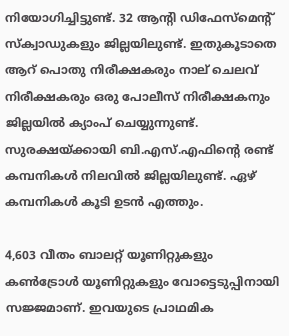നിയോഗിച്ചിട്ടുണ്ട്. 32 ആന്റി ഡിഫേസ്‌മെന്റ് സ്‌ക്വാഡുകളും ജില്ലയിലുണ്ട്. ഇതുകൂടാതെ ആറ് പൊതു നിരീക്ഷകരും നാല് ചെലവ് നിരീക്ഷകരും ഒരു പോലീസ് നിരീക്ഷകനും ജില്ലയില്‍ ക്യാംപ് ചെയ്യുന്നുണ്ട്. സുരക്ഷയ്ക്കായി ബി.എസ്.എഫിന്റെ രണ്ട് കമ്പനികള്‍ നിലവില്‍ ജില്ലയിലുണ്ട്. ഏഴ് കമ്പനികള്‍ കൂടി ഉടന്‍ എത്തും.

4,603 വീതം ബാലറ്റ് യൂണിറ്റുകളും കണ്‍ട്രോള്‍ യൂണിറ്റുകളും വോട്ടെടുപ്പിനായി സജ്ജമാണ്. ഇവയുടെ പ്രാഥമിക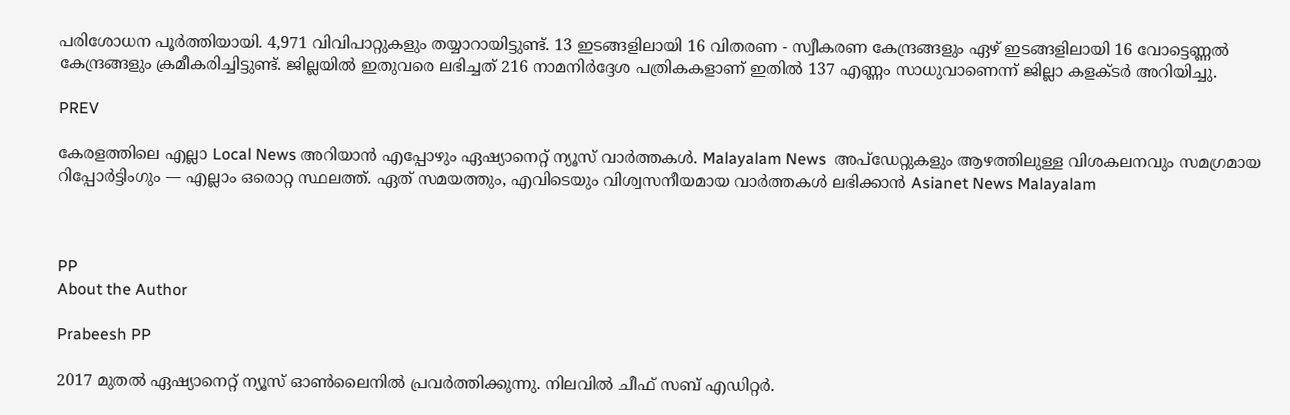പരിശോധന പൂര്‍ത്തിയായി. 4,971 വിവിപാറ്റുകളും തയ്യാറായിട്ടുണ്ട്. 13 ഇടങ്ങളിലായി 16 വിതരണ - സ്വീകരണ കേന്ദ്രങ്ങളും ഏഴ് ഇടങ്ങളിലായി 16 വോട്ടെണ്ണല്‍ കേന്ദ്രങ്ങളും ക്രമീകരിച്ചിട്ടുണ്ട്. ജില്ലയില്‍ ഇതുവരെ ലഭിച്ചത് 216 നാമനിര്‍ദ്ദേശ പത്രികകളാണ് ഇതില്‍ 137 എണ്ണം സാധുവാണെന്ന് ജില്ലാ കളക്ടര്‍ അറിയിച്ചു.

PREV

കേരളത്തിലെ എല്ലാ Local News അറിയാൻ എപ്പോഴും ഏഷ്യാനെറ്റ് ന്യൂസ് വാർത്തകൾ. Malayalam News  അപ്‌ഡേറ്റുകളും ആഴത്തിലുള്ള വിശകലനവും സമഗ്രമായ റിപ്പോർട്ടിംഗും — എല്ലാം ഒരൊറ്റ സ്ഥലത്ത്. ഏത് സമയത്തും, എവിടെയും വിശ്വസനീയമായ വാർത്തകൾ ലഭിക്കാൻ Asianet News Malayalam



PP
About the Author

Prabeesh PP

2017 മുതല്‍ ഏഷ്യാനെറ്റ് ന്യൂസ് ഓണ്‍ലൈനില്‍ പ്രവര്‍ത്തിക്കുന്നു. നിലവില്‍ ചീഫ് സബ് എഡിറ്റര്‍.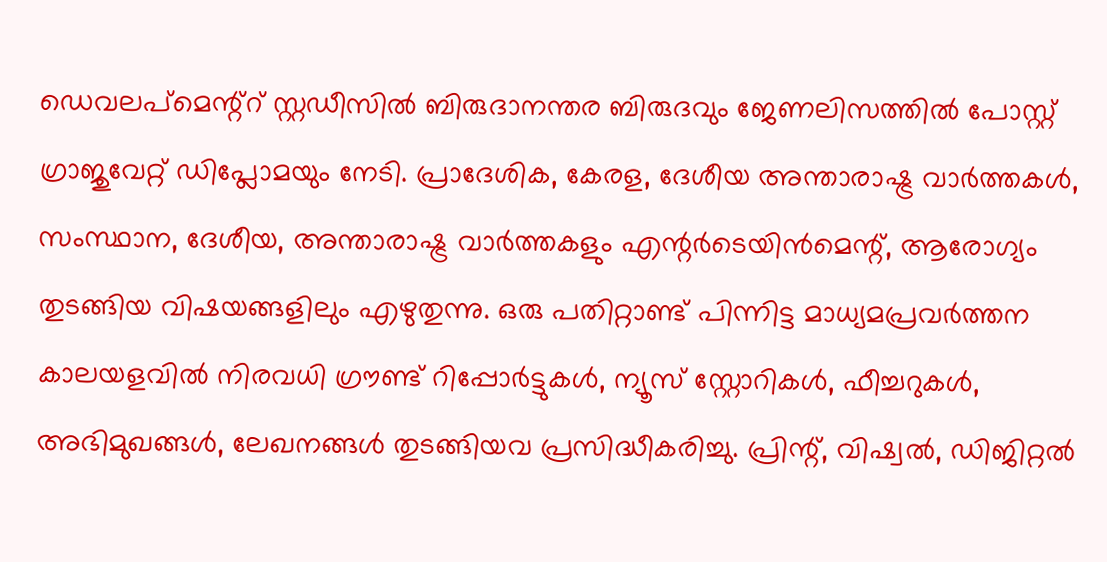ഡെവലപ്മെന്റ്റ് സ്റ്റഡീസിൽ ബിരുദാനന്തര ബിരുദവും ജേണലിസത്തില്‍ പോസ്റ്റ് ഗ്രാജുവേറ്റ് ഡിപ്ലോമയും നേടി. പ്രാദേശിക, കേരള, ദേശീയ അന്താരാഷ്ട്ര വാർത്തകൾ, സംസ്ഥാന, ദേശീയ, അന്താരാഷ്ട്ര വാര്‍ത്തകളും എന്റര്‍ടെയിന്‍മെന്റ്, ആരോഗ്യം തുടങ്ങിയ വിഷയങ്ങളിലും എഴുതുന്നു. ഒരു പതിറ്റാണ്ട് പിന്നിട്ട മാധ്യമപ്രവര്‍ത്തന കാലയളവില്‍ നിരവധി ഗ്രൗണ്ട് റിപ്പോര്‍ട്ടുകള്‍, ന്യൂസ് സ്റ്റോറികള്‍, ഫീച്ചറുകള്‍, അഭിമുഖങ്ങള്‍, ലേഖനങ്ങള്‍ തുടങ്ങിയവ പ്രസിദ്ധീകരിച്ചു. പ്രിന്റ്, വിഷ്വല്‍, ഡിജിറ്റല്‍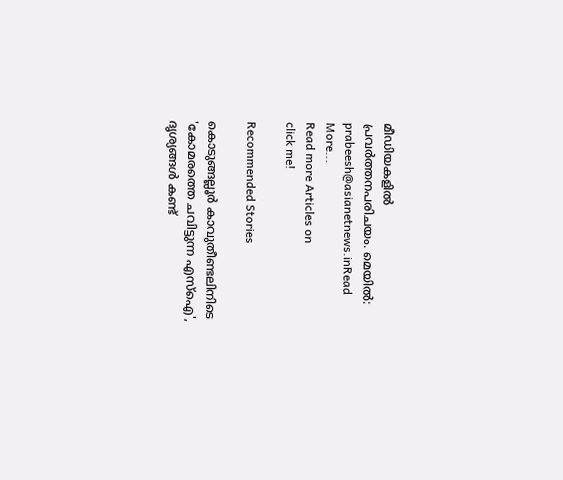മീഡിയകളില്‍ പ്രവര്‍ത്തനപരിചയം. മെയില്‍: prabeesh@asianetnews.inRead More...
Read more Articles on
click me!

Recommended Stories

കൊടുങ്ങല്ലൂര്‍ കാവുതീണ്ടലിനിടെ 'കോമരത്തെ ചവിട്ടുന്ന എസ്ഐ', ദൃശ്യങ്ങൾ കണ്ട്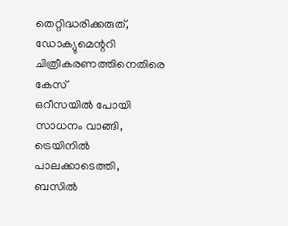തെറ്റിദ്ധരിക്കരുത്, ഡോക്യുമെന്ററി ചിത്രീകരണത്തിനെതിരെ കേസ്
ഒറീസയിൽ പോയി സാധനം വാങ്ങി, ട്രെയിനിൽ പാലക്കാടെത്തി, ബസിൽ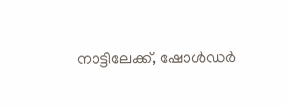നാട്ടിലേക്ക്, ഷോൾഡർ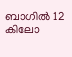ബാഗിൽ 12 കിലോ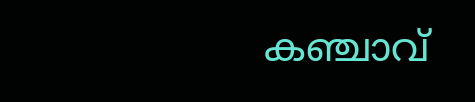കഞ്ചാവ്